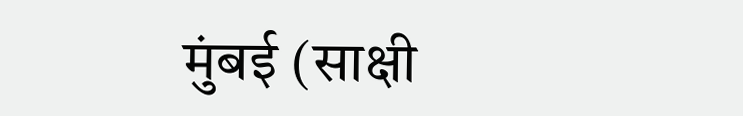मुंबई (साक्षी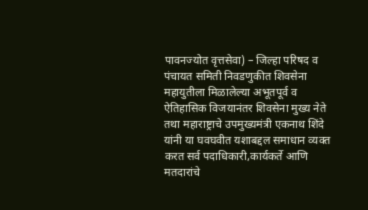पावनज्योत वृत्तसेवा) – जिल्हा परिषद व पंचायत समिती निवडणुकीत शिवसेना महायुतीला मिळालेल्या अभूतपूर्व व ऐतिहासिक विजयानंतर शिवसेना मुख्य नेते तथा महाराष्ट्राचे उपमुख्यमंत्री एकनाथ शिंदे यांनी या घवघवीत यशाबद्दल समाधान व्यक्त करत सर्व पदाधिकारी,कार्यकर्ते आणि मतदारांचे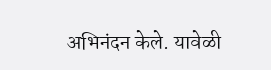अभिनंदन केले. यावेळी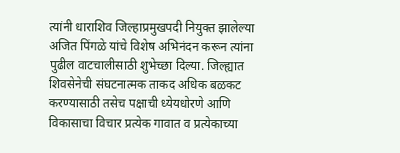त्यांनी धाराशिव जिल्हाप्रमुखपदी नियुक्त झालेल्या अजित पिंगळे यांचे विशेष अभिनंदन करून त्यांना पुढील वाटचालीसाठी शुभेच्छा दिल्या. जिल्ह्यात शिवसेनेची संघटनात्मक ताकद अधिक बळकट करण्यासाठी तसेच पक्षाची ध्येयधोरणे आणि विकासाचा विचार प्रत्येक गावात व प्रत्येकाच्या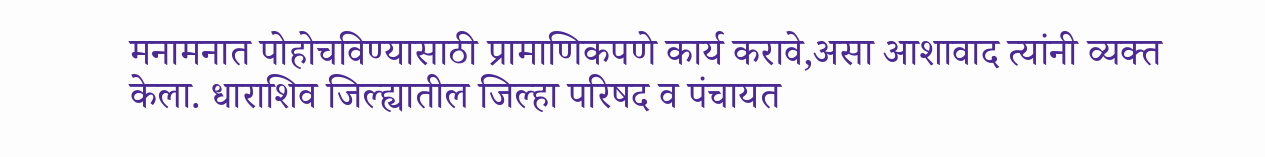मनामनात पोहोचविण्यासाठी प्रामाणिकपणे कार्य करावे,असा आशावाद त्यांनी व्यक्त केला. धाराशिव जिल्ह्यातील जिल्हा परिषद व पंचायत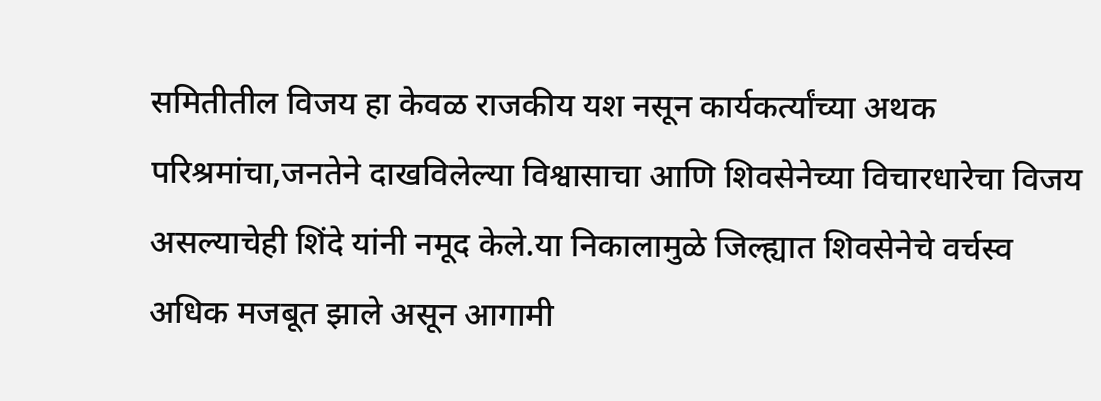समितीतील विजय हा केवळ राजकीय यश नसून कार्यकर्त्यांच्या अथक परिश्रमांचा,जनतेने दाखविलेल्या विश्वासाचा आणि शिवसेनेच्या विचारधारेचा विजय असल्याचेही शिंदे यांनी नमूद केले.या निकालामुळे जिल्ह्यात शिवसेनेचे वर्चस्व अधिक मजबूत झाले असून आगामी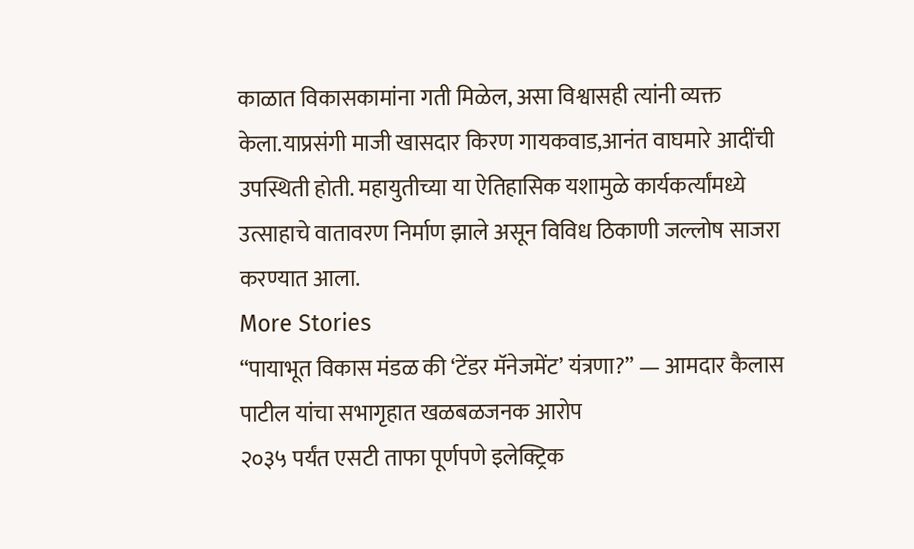काळात विकासकामांना गती मिळेल, असा विश्वासही त्यांनी व्यक्त केला.याप्रसंगी माजी खासदार किरण गायकवाड,आनंत वाघमारे आदींची उपस्थिती होती. महायुतीच्या या ऐतिहासिक यशामुळे कार्यकर्त्यांमध्ये उत्साहाचे वातावरण निर्माण झाले असून विविध ठिकाणी जल्लोष साजरा करण्यात आला.
More Stories
“पायाभूत विकास मंडळ की ‘टेंडर मॅनेजमेंट’ यंत्रणा?” — आमदार कैलास पाटील यांचा सभागृहात खळबळजनक आरोप
२०३५ पर्यंत एसटी ताफा पूर्णपणे इलेक्ट्रिक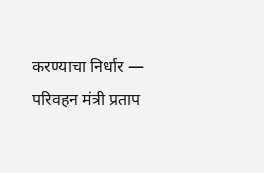करण्याचा निर्धार — परिवहन मंत्री प्रताप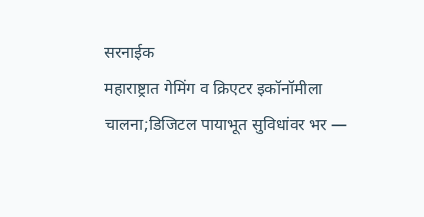सरनाईक
महाराष्ट्रात गेमिंग व क्रिएटर इकॉनॉमीला चालना;डिजिटल पायाभूत सुविधांवर भर —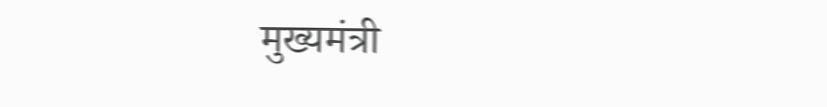मुख्यमंत्री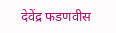देवेंद्र फडणवीस